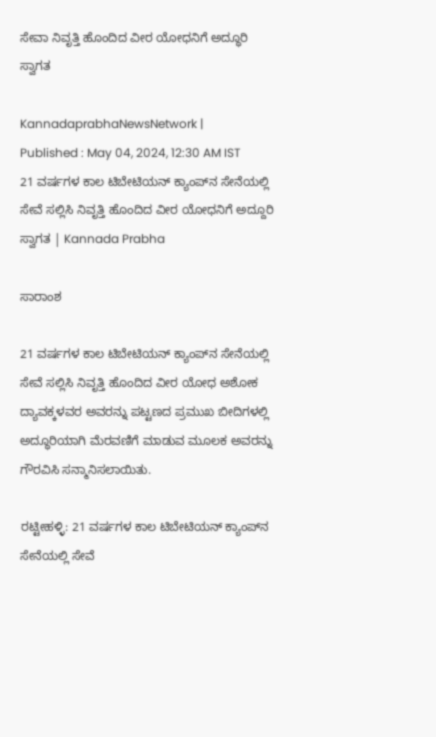ಸೇವಾ ನಿವೃತ್ತಿ ಹೊಂದಿದ ವೀರ ಯೋಧನಿಗೆ ಅದ್ಧೂರಿ ಸ್ವಾಗತ

KannadaprabhaNewsNetwork |
Published : May 04, 2024, 12:30 AM IST
21 ವರ್ಷಗಳ ಕಾಲ ಟಿಬೇಟಿಯನ್ ಕ್ಯಾಂಪ್‌ನ ಸೇನೆಯಲ್ಲಿ ಸೇವೆ ಸಲ್ಲಿಸಿ ನಿವೃತ್ತಿ ಹೊಂದಿದ ವೀರ ಯೋಧನಿಗೆ ಅದ್ದೂರಿ ಸ್ವಾಗತ | Kannada Prabha

ಸಾರಾಂಶ

21 ವರ್ಷಗಳ ಕಾಲ ಟಿಬೇಟಿಯನ್ ಕ್ಯಾಂಪ್‌ನ ಸೇನೆಯಲ್ಲಿ ಸೇವೆ ಸಲ್ಲಿಸಿ ನಿವೃತ್ತಿ ಹೊಂದಿದ ವೀರ ಯೋಧ ಅಶೋಕ ದ್ಯಾವಕ್ಕಳವರ ಅವರನ್ನು ಪಟ್ಟಣದ ಪ್ರಮುಖ ಬೀದಿಗಳಲ್ಲಿ ಅದ್ಧೂರಿಯಾಗಿ ಮೆರವಣಿಗೆ ಮಾಡುವ ಮೂಲಕ ಅವರನ್ನು ಗೌರವಿಸಿ ಸನ್ಮಾನಿಸಲಾಯಿತು.

ರಟ್ಟೀಹಳ್ಳಿ: 21 ವರ್ಷಗಳ ಕಾಲ ಟಿಬೇಟಿಯನ್ ಕ್ಯಾಂಪ್‌ನ ಸೇನೆಯಲ್ಲಿ ಸೇವೆ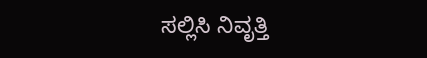ಸಲ್ಲಿಸಿ ನಿವೃತ್ತಿ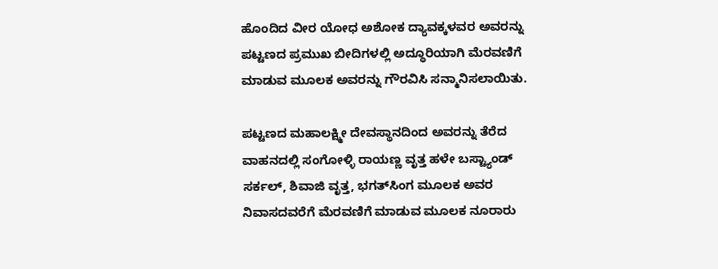ಹೊಂದಿದ ವೀರ ಯೋಧ ಅಶೋಕ ದ್ಯಾವಕ್ಕಳವರ ಅವರನ್ನು ಪಟ್ಟಣದ ಪ್ರಮುಖ ಬೀದಿಗಳಲ್ಲಿ ಅದ್ಧೂರಿಯಾಗಿ ಮೆರವಣಿಗೆ ಮಾಡುವ ಮೂಲಕ ಅವರನ್ನು ಗೌರವಿಸಿ ಸನ್ಮಾನಿಸಲಾಯಿತು.

ಪಟ್ಟಣದ ಮಹಾಲಕ್ಷ್ಮೀ ದೇವಸ್ಥಾನದಿಂದ ಅವರನ್ನು ತೆರೆದ ವಾಹನದಲ್ಲಿ ಸಂಗೋಳ್ಳಿ ರಾಯಣ್ಣ ವೃತ್ತ ಹಳೇ ಬಸ್ಟ್ಯಾಂಡ್ ಸರ್ಕಲ್, ಶಿವಾಜಿ ವೃತ್ತ, ಭಗತ್‌ಸಿಂಗ ಮೂಲಕ ಅವರ ನಿವಾಸದವರೆಗೆ ಮೆರವಣಿಗೆ ಮಾಡುವ ಮೂಲಕ ನೂರಾರು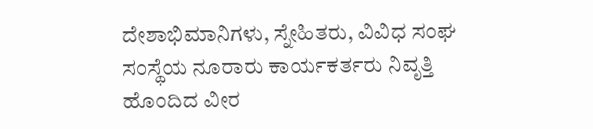ದೇಶಾಭಿಮಾನಿಗಳು, ಸ್ನೇಹಿತರು, ವಿವಿಧ ಸಂಘ ಸಂಸ್ಥೆಯ ನೂರಾರು ಕಾರ್ಯಕರ್ತರು ನಿವೃತ್ತಿ ಹೊಂದಿದ ವೀರ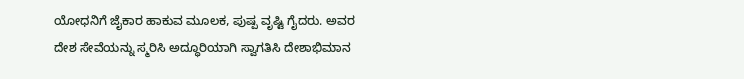ಯೋಧನಿಗೆ ಜೈಕಾರ ಹಾಕುವ ಮೂಲಕ, ಪುಷ್ಪ ವೃಷ್ಟಿ ಗೈದರು. ಅವರ ದೇಶ ಸೇವೆಯನ್ನು ಸ್ಮರಿಸಿ ಅದ್ಧೂರಿಯಾಗಿ ಸ್ವಾಗತಿಸಿ ದೇಶಾಭಿಮಾನ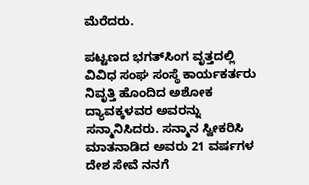ಮೆರೆದರು.

ಪಟ್ಟಣದ ಭಗತ್‌ಸಿಂಗ ವೃತ್ತದಲ್ಲಿ ವಿವಿಧ ಸಂಘ ಸಂಸ್ಥೆ ಕಾರ್ಯಕರ್ತರು ನಿವೃತ್ತಿ ಹೊಂದಿದ ಅಶೋಕ ದ್ಯಾವಕ್ಕಳವರ ಅವರನ್ನು ಸನ್ಮಾನಿಸಿದರು. ಸನ್ಮಾನ ಸ್ವೀಕರಿಸಿ ಮಾತನಾಡಿದ ಅವರು 21 ವರ್ಷಗಳ ದೇಶ ಸೇವೆ ನನಗೆ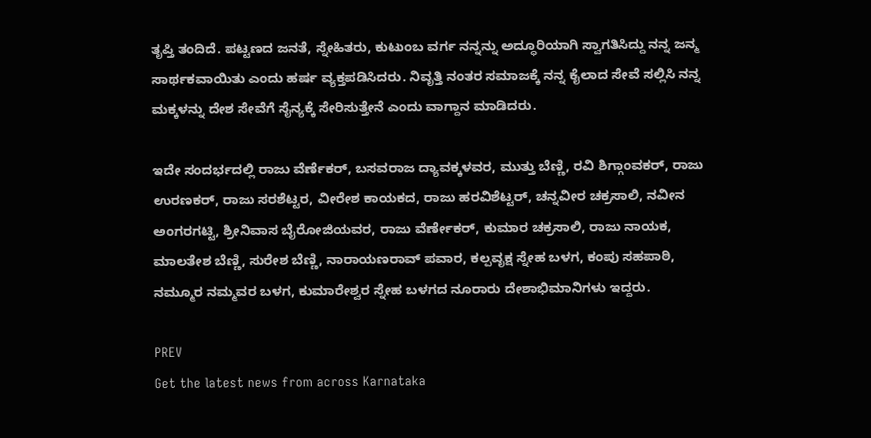ತೃಪ್ತಿ ತಂದಿದೆ. ಪಟ್ಟಣದ ಜನತೆ, ಸ್ನೇಹಿತರು, ಕುಟುಂಬ ವರ್ಗ ನನ್ನನ್ನು ಅದ್ಧೂರಿಯಾಗಿ ಸ್ವಾಗತಿಸಿದ್ದು ನನ್ನ ಜನ್ಮ ಸಾರ್ಥಕವಾಯಿತು ಎಂದು ಹರ್ಷ ವ್ಯಕ್ತಪಡಿಸಿದರು. ನಿವೃತ್ತಿ ನಂತರ ಸಮಾಜಕ್ಕೆ ನನ್ನ ಕೈಲಾದ ಸೇವೆ ಸಲ್ಲಿಸಿ ನನ್ನ ಮಕ್ಕಳನ್ನು ದೇಶ ಸೇವೆಗೆ ಸೈನ್ಯಕ್ಕೆ ಸೇರಿಸುತ್ತೇನೆ ಎಂದು ವಾಗ್ದಾನ ಮಾಡಿದರು.

ಇದೇ ಸಂದರ್ಭದಲ್ಲಿ ರಾಜು ವೆರ್ಣೆಕರ್, ಬಸವರಾಜ ದ್ಯಾವಕ್ಕಳವರ, ಮುತ್ತು ಬೆಣ್ಣಿ, ರವಿ ಶಿಗ್ಗಾಂವಕರ್, ರಾಜು ಉರಣಕರ್, ರಾಜು ಸರಶೆಟ್ಟರ, ವೀರೇಶ ಕಾಯಕದ, ರಾಜು ಹರವಿಶೆಟ್ಟರ್, ಚನ್ನವೀರ ಚಕ್ರಸಾಲಿ, ನವೀನ ಅಂಗರಗಟ್ಟಿ, ಶ್ರೀನಿವಾಸ ಬೈರೋಜಿಯವರ, ರಾಜು ವೆರ್ಣೇಕರ್, ಕುಮಾರ ಚಕ್ರಸಾಲಿ, ರಾಜು ನಾಯಕ, ಮಾಲತೇಶ ಬೆಣ್ಣಿ, ಸುರೇಶ ಬೆಣ್ಣಿ, ನಾರಾಯಣರಾವ್ ಪವಾರ, ಕಲ್ಪವೃಕ್ಷ ಸ್ನೇಹ ಬಳಗ, ಕಂಪು ಸಹಪಾಠಿ, ನಮ್ಮೂರ ನಮ್ಮವರ ಬಳಗ, ಕುಮಾರೇಶ್ವರ ಸ್ನೇಹ ಬಳಗದ ನೂರಾರು ದೇಶಾಭಿಮಾನಿಗಳು ಇದ್ದರು.

PREV
Get the latest news from across Karnataka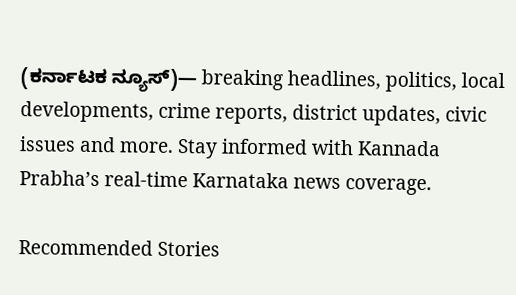(ಕರ್ನಾಟಕ ನ್ಯೂಸ್)— breaking headlines, politics, local developments, crime reports, district updates, civic issues and more. Stay informed with Kannada Prabha’s real‑time Karnataka news coverage.

Recommended Stories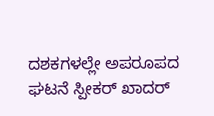ದಶಕಗಳಲ್ಲೇ ಅಪರೂಪದ ಘಟನೆ ಸ್ಪೀಕರ್‌ ಖಾದರ್‌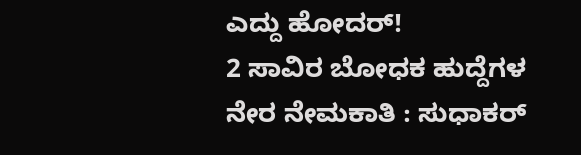ಎದ್ದು ಹೋದರ್‌!
2 ಸಾವಿರ ಬೋಧಕ ಹುದ್ದೆಗಳ ನೇರ ನೇಮಕಾತಿ : ಸುಧಾಕರ್‌